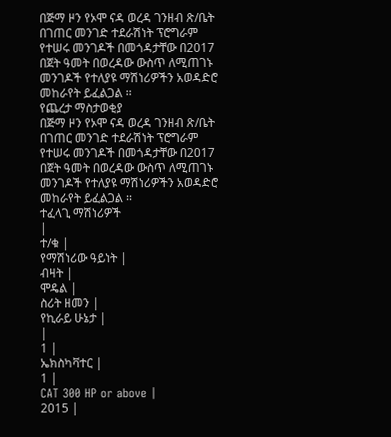በጅማ ዞን የኦሞ ናዳ ወረዳ ገንዘብ ጽ/ቤት በገጠር መንገድ ተደራሽነት ፕሮግራም የተሠሩ መንገዶች በመጎዳታቸው በ2017 በጀት ዓመት በወረዳው ውስጥ ለሚጠገኑ መንገዶች የተለያዩ ማሽነሪዎችን አወዳድሮ መከራየት ይፈልጋል ፡፡
የጨረታ ማስታወቂያ
በጅማ ዞን የኦሞ ናዳ ወረዳ ገንዘብ ጽ/ቤት በገጠር መንገድ ተደራሽነት ፕሮግራም የተሠሩ መንገዶች በመጎዳታቸው በ2017 በጀት ዓመት በወረዳው ውስጥ ለሚጠገኑ መንገዶች የተለያዩ ማሽነሪዎችን አወዳድሮ መከራየት ይፈልጋል ፡፡
ተፈላጊ ማሽነሪዎች
|
ተ/ቁ |
የማሽነሪው ዓይነት |
ብዛት |
ሞዴል |
ስሪት ዘመን |
የኪራይ ሁኔታ |
|
1 |
ኤክስካቫተር |
1 |
CAT 300 HP or above |
2015 |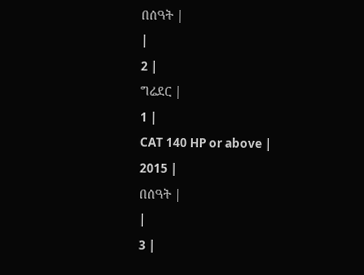በሰዓት |
|
2 |
ግሬደር |
1 |
CAT 140 HP or above |
2015 |
በሰዓት |
|
3 |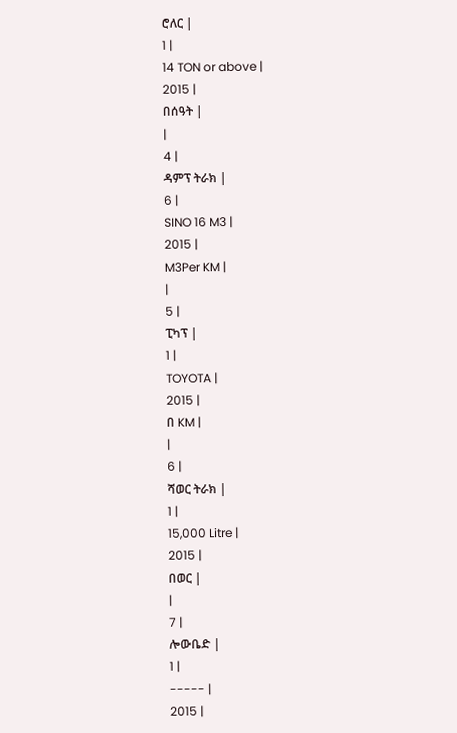ሮለር |
1 |
14 TON or above |
2015 |
በሰዓት |
|
4 |
ዳምፕ ትራክ |
6 |
SINO 16 M3 |
2015 |
M3Per KM |
|
5 |
ፒካፕ |
1 |
TOYOTA |
2015 |
በ KM |
|
6 |
ሻወር ትራክ |
1 |
15,000 Litre |
2015 |
በወር |
|
7 |
ሎውቤድ |
1 |
----- |
2015 |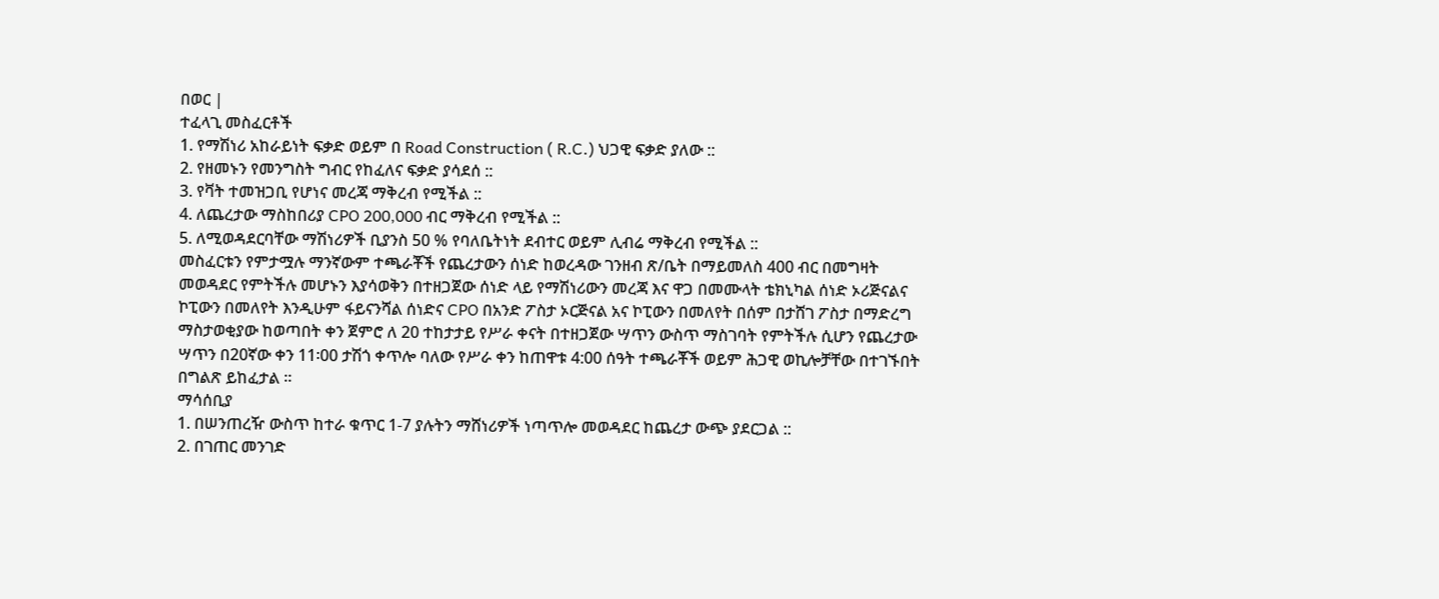በወር |
ተፈላጊ መስፈርቶች
1. የማሽነሪ አከራይነት ፍቃድ ወይም በ Road Construction ( R.C.) ህጋዊ ፍቃድ ያለው ::
2. የዘመኑን የመንግስት ግብር የከፈለና ፍቃድ ያሳደሰ ::
3. የቫት ተመዝጋቢ የሆነና መረጃ ማቅረብ የሚችል ::
4. ለጨረታው ማስከበሪያ CPO 200,000 ብር ማቅረብ የሚችል ::
5. ለሚወዳደርባቸው ማሽነሪዎች ቢያንስ 50 % የባለቤትነት ደብተር ወይም ሊብሬ ማቅረብ የሚችል ::
መስፈርቱን የምታሟሉ ማንኛውም ተጫራቾች የጨረታውን ሰነድ ከወረዳው ገንዘብ ጽ/ቤት በማይመለስ 400 ብር በመግዛት መወዳደር የምትችሉ መሆኑን እያሳወቅን በተዘጋጀው ሰነድ ላይ የማሽነሪውን መረጃ እና ዋጋ በመሙላት ቴክኒካል ሰነድ ኦሪጅናልና ኮፒውን በመለየት እንዲሁም ፋይናንሻል ሰነድና CPO በአንድ ፖስታ ኦርጅናል አና ኮፒውን በመለየት በሰም በታሸገ ፖስታ በማድረግ ማስታወቂያው ከወጣበት ቀን ጀምሮ ለ 20 ተከታታይ የሥራ ቀናት በተዘጋጀው ሣጥን ውስጥ ማስገባት የምትችሉ ሲሆን የጨረታው ሣጥን በ20ኛው ቀን 11፡00 ታሽጎ ቀጥሎ ባለው የሥራ ቀን ከጠዋቱ 4:00 ሰዓት ተጫራቾች ወይም ሕጋዊ ወኪሎቻቸው በተገኙበት በግልጽ ይከፈታል ፡፡
ማሳሰቢያ
1. በሠንጠረዥ ውስጥ ከተራ ቁጥር 1-7 ያሉትን ማሸነሪዎች ነጣጥሎ መወዳደር ከጨረታ ውጭ ያደርጋል ::
2. በገጠር መንገድ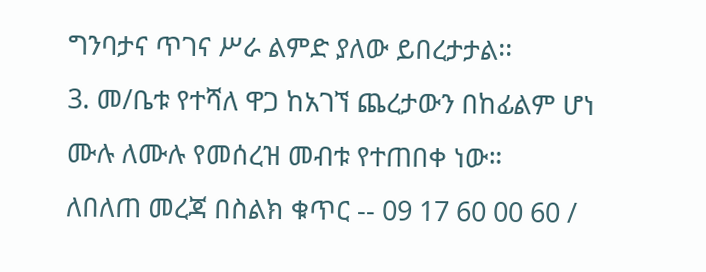ግንባታና ጥገና ሥራ ልምድ ያለው ይበረታታል፡፡
3. መ/ቤቱ የተሻለ ዋጋ ከአገኘ ጨረታውን በከፊልም ሆነ ሙሉ ለሙሉ የመሰረዝ መብቱ የተጠበቀ ነው።
ለበለጠ መረጃ በስልክ ቁጥር -- 09 17 60 00 60 /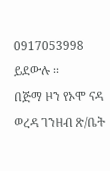0917053998 ይደውሉ ፡፡
በጅማ ዞን የኦሞ ናዳ ወረዳ ገንዘብ ጽ/ቤት